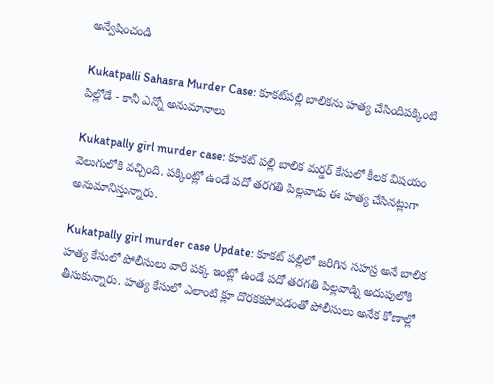అన్వేషించండి

Kukatpalli Sahasra Murder Case: కూకట్‌పల్లి బాలికను హత్య చేసిందిపక్కింటి పిల్లోడే - కానీ ఎన్నో అనుమానాలు

Kukatpally girl murder case: కూకట్ పల్లి బాలిక మర్డర్ కేసులో కీలక విషయం వెలుగులోకి వచ్చింది. పక్కింట్లో ఉండే పదో తరగతి పిల్లవాడు ఈ హత్య చేసినట్లుగా అనుమానిస్తున్నారు.

Kukatpally girl murder case Update: కూకట్ పల్లిలో జరిగిన సహస్ర అనే బాలిక హత్య కేసులో పోలీసులు వారి పక్క ఇంట్లో ఉండే పదో తరగతి పిల్లవాడ్ని అదుపులోకి తీసుకున్నారు. హత్య కేసులో ఎలాంటి క్లూ దొరకకపోవడంతో పోలీసులు అనేక కోణాల్లో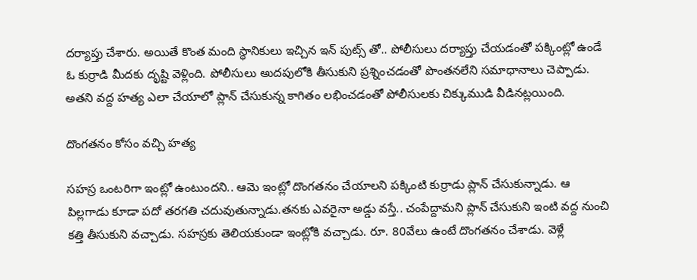దర్యాప్తు చేశారు. అయితే కొంత మంది స్థానికులు ఇచ్చిన ఇన్ పుట్స్ తో.. పోలీసులు దర్యాప్తు చేయడంతో పక్కింట్లో ఉండే ఓ కుర్రాడి మీదకు దృష్టి వెళ్లింది. పోలీసులు అుదపులోకి తీసుకుని ప్రశ్నించడంతో పొంతనలేని సమాధానాలు చెప్పాడు. అతని వద్ద హత్య ఎలా చేయాలో ప్లాన్ చేసుకున్న కాగితం లభించడంతో పోలీసులకు చిక్కుముడి వీడినట్లయింది.

దొంగతనం కోసం వచ్చి హత్య

సహస్ర ఒంటరిగా ఇంట్లో ఉంటుందని.. ఆమె ఇంట్లో దొంగతనం చేయాలని పక్కింటి కుర్రాడు ప్లాన్ చేసుకున్నాడు. ఆ పిల్లగాడు కూడా పదో తరగతి చదువుతున్నాడు.తనకు ఎవరైనా అడ్డు వస్తే.. చంపేద్దామని ప్లాన్ చేసుకుని ఇంటి వద్ద నుంచి కత్తి తీసుకుని వచ్చాడు. సహస్రకు తెలియకుండా ఇంట్లోకి వచ్చాడు. రూ. 80వేలు ఉంటే దొంగతనం చేశాడు. వెళ్లే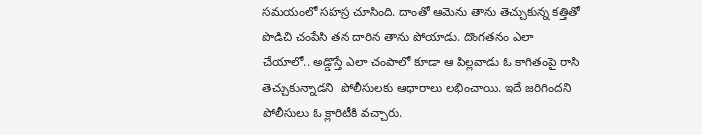సమయంలో సహస్ర చూసింది. దాంతో ఆమెను తాను తెచ్చుకున్న కత్తితో పొడిచి చంపేసి తన దారిన తాను పోయాడు. దొంగతనం ఎలా చేయాలో.. అడ్డొస్తే ఎలా చంపాలో కూడా ఆ పిల్లవాడు ఓ కాగితంపై రాసి తెచ్చుకున్నాడని  పోలీసులకు ఆధారాలు లభించాయి. ఇదే జరిగిందని పోలీసులు ఓ క్లారిటీకి వచ్చారు.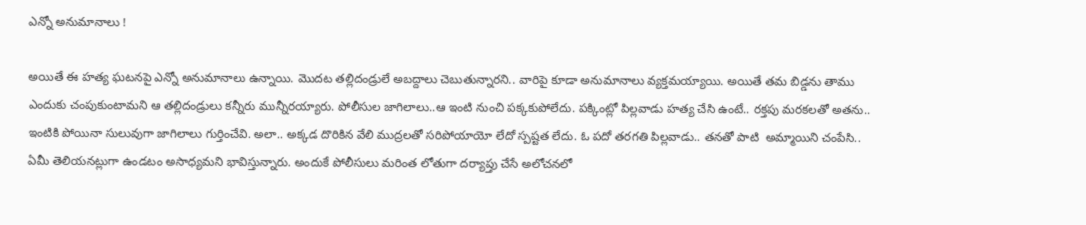ఎన్నో అనుమానాలు !

అయితే ఈ హత్య ఘటనపై ఎన్నో అనుమానాలు ఉన్నాయి. మొదట తల్లిదండ్రులే అబద్దాలు చెబుతున్నారని.. వారిపై కూడా అనుమానాలు వ్యక్తమయ్యాయి. అయితే తమ బిడ్డను తాము ఎందుకు చంపుకుంటామని ఆ తల్లిదండ్రులు కన్నీరు మున్నీరయ్యారు. పోలీసుల జాగిలాలు..ఆ ఇంటి నుంచి పక్కకుపోలేదు. పక్కింట్లో పిల్లవాడు హత్య చేసి ఉంటే.. రక్తపు మరకలతో అతను.. ఇంటికి పోయినా సులువుగా జాగిలాలు గుర్తించేవి. అలా.. అక్కడ దొరికిన వేలి ముద్రలతో సరిపోయాయో లేదో స్పష్టత లేదు. ఓ పదో తరగతి పిల్లవాడు.. తనతో పాటి  అమ్మాయిని చంపేసి.. ఏమీ తెలియనట్లుగా ఉండటం అసాధ్యమని భావిస్తున్నారు. అందుకే పోలీసులు మరింత లోతుగా దర్యాప్తు చేసే అలోచనలో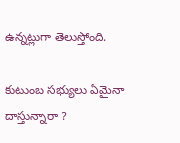ఉన్నట్లుగా తెలుస్తోంది.

కుటుంబ సభ్యులు ఏమైనా దాస్తున్నారా ?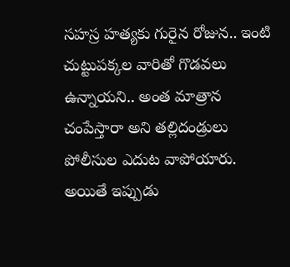సహస్ర హత్యకు గురైన రోజున.. ఇంటి చుట్టుపక్కల వారితో గొడవలు ఉన్నాయని.. అంత మాత్రాన చంపేస్తారా అని తల్లిదండ్రులు పోలీసుల ఎదుట వాపోయారు. అయితే ఇప్పుడు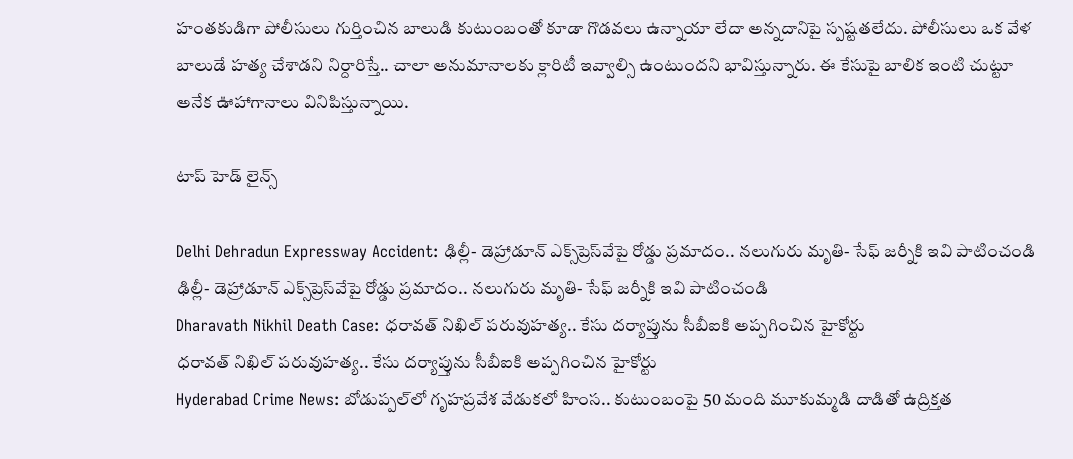హంతకుడిగా పోలీసులు గుర్తించిన బాలుడి కుటుంబంతో కూడా గొడవలు ఉన్నాయా లేదా అన్నదానిపై స్పష్టతలేదు. పోలీసులు ఒక వేళ బాలుడే హత్య చేశాడని నిర్దారిస్తే.. చాలా అనుమానాలకు క్లారిటీ ఇవ్వాల్సి ఉంటుందని భావిస్తున్నారు. ఈ కేసుపై బాలిక ఇంటి చుట్టూ అనేక ఊహాగానాలు వినిపిస్తున్నాయి.

టాప్ హెడ్ లైన్స్

Delhi Dehradun Expressway Accident: ఢిల్లీ- డెహ్రాడూన్ ఎక్స్‌ప్రెస్‌వేపై రోడ్డు ప్రమాదం.. నలుగురు మృతి- సేఫ్ జర్నీకి ఇవి పాటించండి
ఢిల్లీ- డెహ్రాడూన్ ఎక్స్‌ప్రెస్‌వేపై రోడ్డు ప్రమాదం.. నలుగురు మృతి- సేఫ్ జర్నీకి ఇవి పాటించండి
Dharavath Nikhil Death Case: ధరావత్ నిఖిల్ పరువుహత్య.. కేసు దర్యాప్తును సీబీఐకి అప్పగించిన హైకోర్టు
ధరావత్ నిఖిల్ పరువుహత్య.. కేసు దర్యాప్తును సీబీఐకి అప్పగించిన హైకోర్టు
Hyderabad Crime News: బోడుప్పల్‌లో గృహప్రవేశ వేడుకలో హింస.. కుటుంబంపై 50 మంది మూకుమ్మడి దాడితో ఉద్రిక్తత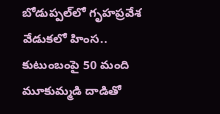బోడుప్పల్‌లో గృహప్రవేశ వేడుకలో హింస.. కుటుంబంపై 50 మంది మూకుమ్మడి దాడితో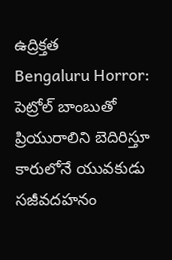ఉద్రిక్తత
Bengaluru Horror: పెట్రోల్ బాంబుతో ప్రియురాలిని బెదిరిస్తూ కారులోనే యువకుడు సజీవదహనం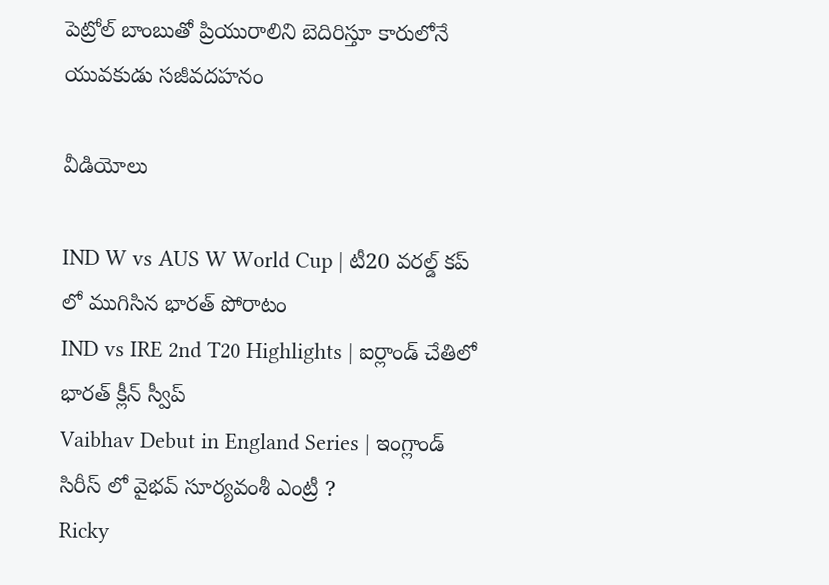పెట్రోల్ బాంబుతో ప్రియురాలిని బెదిరిస్తూ కారులోనే యువకుడు సజీవదహనం

వీడియోలు

IND W vs AUS W World Cup | టీ20 వరల్డ్ కప్ లో ముగిసిన భారత్ పోరాటం
IND vs IRE 2nd T20 Highlights | ఐర్లాండ్ చేతిలో భారత్ క్లీన్ స్వీప్
Vaibhav Debut in England Series | ఇంగ్లాండ్ సిరీస్ లో వైభవ్ సూర్యవంశీ ఎంట్రీ ?
Ricky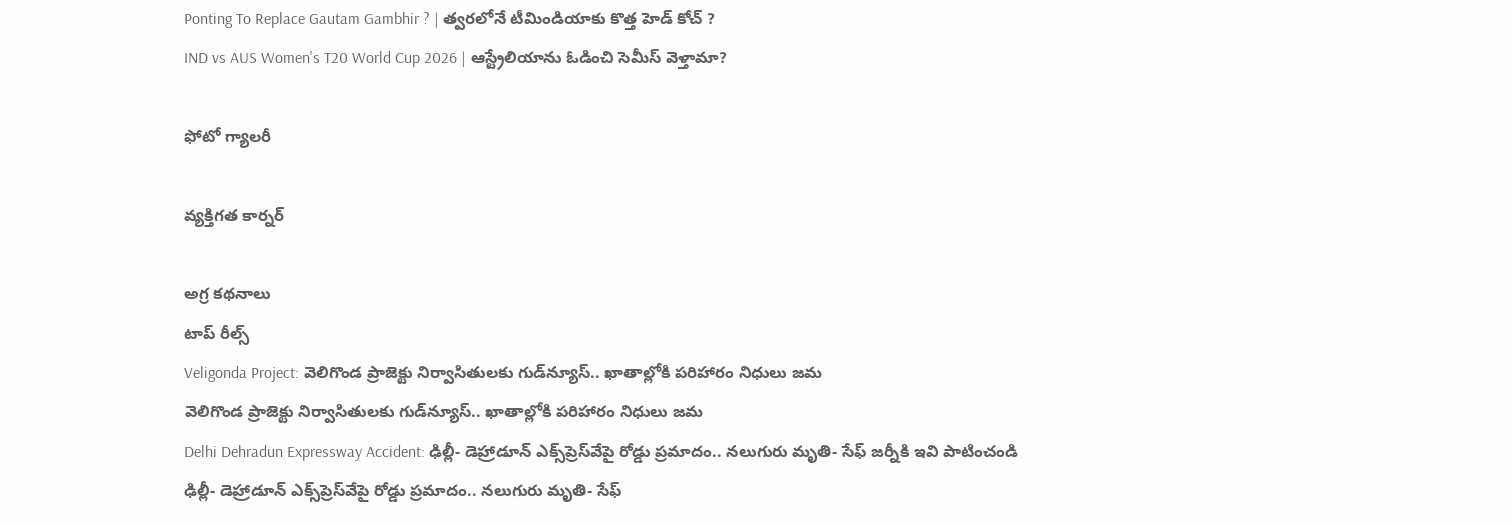Ponting To Replace Gautam Gambhir ? | త్వరలోనే టీమిండియాకు కొత్త హెడ్ కోచ్ ?
IND vs AUS Women's T20 World Cup 2026 | ఆస్ట్రేలియాను ఓడించి సెమీస్ వెళ్తామా?

ఫోటో గ్యాలరీ

వ్యక్తిగత కార్నర్

అగ్ర కథనాలు
టాప్ రీల్స్
Veligonda Project: వెలిగొండ ప్రాజెక్టు నిర్వాసితులకు గుడ్‌న్యూస్.. ఖాతాల్లోకి పరిహారం నిధులు జమ
వెలిగొండ ప్రాజెక్టు నిర్వాసితులకు గుడ్‌న్యూస్.. ఖాతాల్లోకి పరిహారం నిధులు జమ
Delhi Dehradun Expressway Accident: ఢిల్లీ- డెహ్రాడూన్ ఎక్స్‌ప్రెస్‌వేపై రోడ్డు ప్రమాదం.. నలుగురు మృతి- సేఫ్ జర్నీకి ఇవి పాటించండి
ఢిల్లీ- డెహ్రాడూన్ ఎక్స్‌ప్రెస్‌వేపై రోడ్డు ప్రమాదం.. నలుగురు మృతి- సేఫ్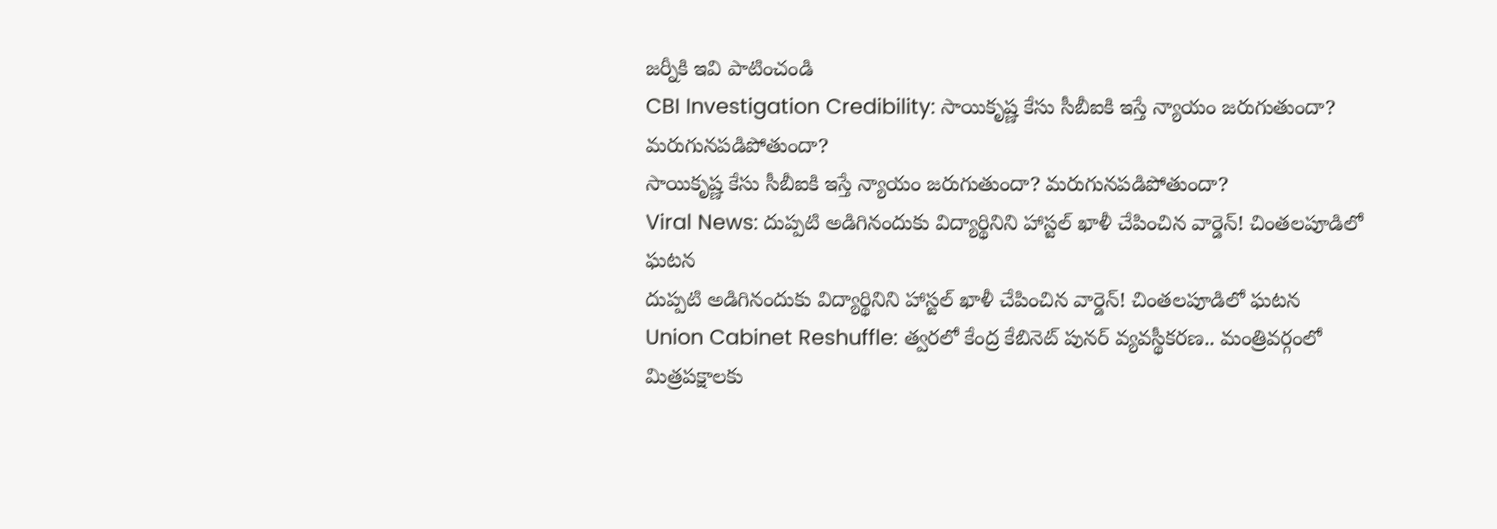జర్నీకి ఇవి పాటించండి
CBI Investigation Credibility: సాయికృష్ణ కేసు సీబీఐకి ఇస్తే న్యాయం జరుగుతుందా? మరుగునపడిపోతుందా?
సాయికృష్ణ కేసు సీబీఐకి ఇస్తే న్యాయం జరుగుతుందా? మరుగునపడిపోతుందా?
Viral News: దుప్పటి అడిగినందుకు విద్యార్థినిని హాస్టల్ ఖాళీ చేపించిన వార్డెన్! చింతలపూడిలో ఘటన
దుప్పటి అడిగినందుకు విద్యార్థినిని హాస్టల్ ఖాళీ చేపించిన వార్డెన్! చింతలపూడిలో ఘటన
Union Cabinet Reshuffle: త్వరలో కేంద్ర కేబినెట్ పునర్ వ్యవస్థీకరణ.. మంత్రివర్గంలో మిత్రపక్షాలకు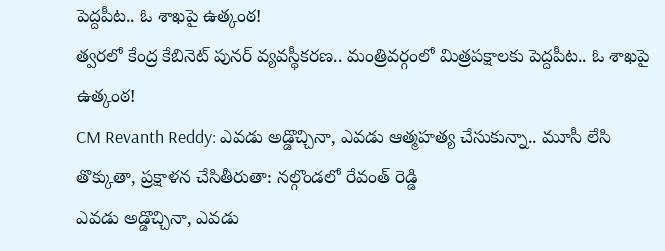పెద్దపీట.. ఓ శాఖపై ఉత్కంఠ!
త్వరలో కేంద్ర కేబినెట్ పునర్ వ్యవస్థీకరణ.. మంత్రివర్గంలో మిత్రపక్షాలకు పెద్దపీట.. ఓ శాఖపై ఉత్కంఠ!
CM Revanth Reddy: ఎవడు అడ్డొచ్చినా, ఎవడు ఆత్మహత్య చేసుకున్నా.. మూసీ లేసి తొక్కుతా, ప్రక్షాళన చేసితీరుతా: నల్గొండలో రేవంత్ రెడ్డి
ఎవడు అడ్డొచ్చినా, ఎవడు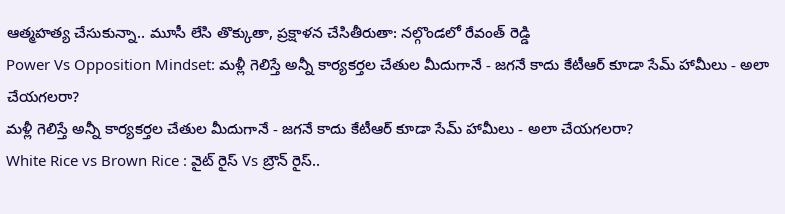ఆత్మహత్య చేసుకున్నా.. మూసీ లేసి తొక్కుతా, ప్రక్షాళన చేసితీరుతా: నల్గొండలో రేవంత్ రెడ్డి
Power Vs Opposition Mindset: మళ్లీ గెలిస్తే అన్నీ కార్యకర్తల చేతుల మీదుగానే - జగనే కాదు కేటీఆర్ కూడా సేమ్ హామీలు - అలా చేయగలరా?
మళ్లీ గెలిస్తే అన్నీ కార్యకర్తల చేతుల మీదుగానే - జగనే కాదు కేటీఆర్ కూడా సేమ్ హామీలు - అలా చేయగలరా?
White Rice vs Brown Rice : వైట్ రైస్ Vs బ్రౌన్ రైస్..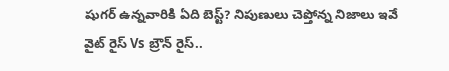షుగర్ ఉన్నవారికి ఏది బెస్ట్? నిపుణులు చెప్తోన్న నిజాలు ఇవే
వైట్ రైస్ Vs బ్రౌన్ రైస్..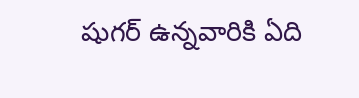షుగర్ ఉన్నవారికి ఏది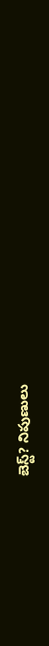బెస్ట్? నిపుణులు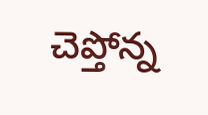చెప్తోన్న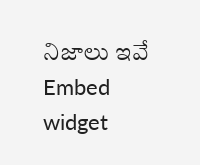నిజాలు ఇవే
Embed widget